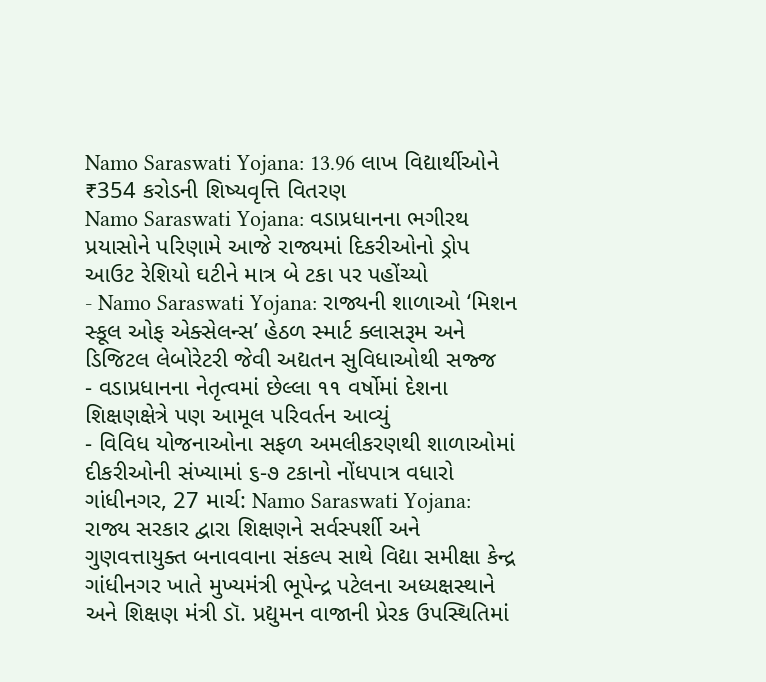Namo Saraswati Yojana: 13.96 લાખ વિદ્યાર્થીઓને ₹354 કરોડની શિષ્યવૃત્તિ વિતરણ
Namo Saraswati Yojana: વડાપ્રધાનના ભગીરથ પ્રયાસોને પરિણામે આજે રાજ્યમાં દિકરીઓનો ડ્રોપ આઉટ રેશિયો ઘટીને માત્ર બે ટકા પર પહોંચ્યો
- Namo Saraswati Yojana: રાજ્યની શાળાઓ ‘મિશન સ્કૂલ ઓફ એક્સેલન્સ’ હેઠળ સ્માર્ટ ક્લાસરૂમ અને ડિજિટલ લેબોરેટરી જેવી અદ્યતન સુવિધાઓથી સજ્જ
- વડાપ્રધાનના નેતૃત્વમાં છેલ્લા ૧૧ વર્ષોમાં દેશના શિક્ષણક્ષેત્રે પણ આમૂલ પરિવર્તન આવ્યું
- વિવિધ યોજનાઓના સફળ અમલીકરણથી શાળાઓમાં દીકરીઓની સંખ્યામાં ૬-૭ ટકાનો નોંધપાત્ર વધારો
ગાંધીનગર, 27 માર્ચ: Namo Saraswati Yojana: રાજ્ય સરકાર દ્વારા શિક્ષણને સર્વસ્પર્શી અને ગુણવત્તાયુક્ત બનાવવાના સંકલ્પ સાથે વિદ્યા સમીક્ષા કેન્દ્ર ગાંધીનગર ખાતે મુખ્યમંત્રી ભૂપેન્દ્ર પટેલના અધ્યક્ષસ્થાને અને શિક્ષણ મંત્રી ડૉ. પ્રદ્યુમન વાજાની પ્રેરક ઉપસ્થિતિમાં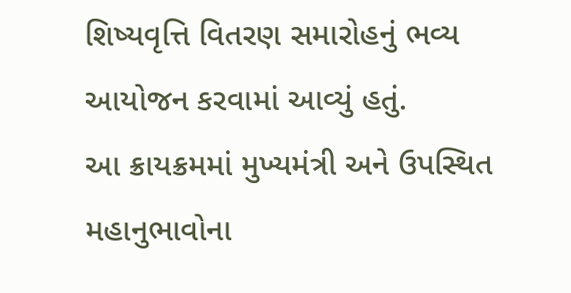શિષ્યવૃત્તિ વિતરણ સમારોહનું ભવ્ય આયોજન કરવામાં આવ્યું હતું.
આ ક્રાયક્રમમાં મુખ્યમંત્રી અને ઉપસ્થિત મહાનુભાવોના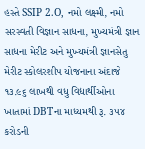હસ્તે SSIP 2.O, નમો લક્ષ્મી, નમો સરસ્વતી વિજ્ઞાન સાધના, મુખ્યમંત્રી જ્ઞાન સાધના મેરીટ અને મુખ્યમંત્રી જ્ઞાનસેતુ મેરીટ સ્કોલરશીપ યોજનાના અંદાજે ૧૩.૯૬ લાખથી વધુ વિદ્યાર્થીઓના ખાતામાં DBTના માધ્યમથી રૂ. ૩૫૪ કરોડની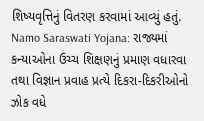શિષ્યવૃત્તિનું વિતરણ કરવામાં આવ્યું હતું.
Namo Saraswati Yojana: રાજ્યમાં કન્યાઓના ઉચ્ચ શિક્ષણનું પ્રમાણ વધારવા તથા વિજ્ઞાન પ્રવાહ પ્રત્યે દિકરા-દિકરીઓનો ઝોક વધે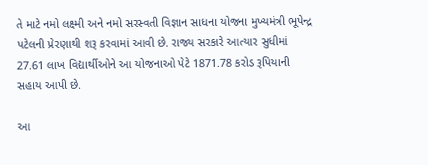તે માટે નમો લક્ષ્મી અને નમો સરસ્વતી વિજ્ઞાન સાધના યોજના મુખ્યમંત્રી ભૂપેન્દ્ર પટેલની પ્રેરણાથી શરૂ કરવામાં આવી છે. રાજ્ય સરકારે આત્યાર સુધીમાં 27.61 લાખ વિદ્યાર્થીઓને આ યોજનાઓ પેટે 1871.78 કરોડ રૂપિયાની સહાય આપી છે.

આ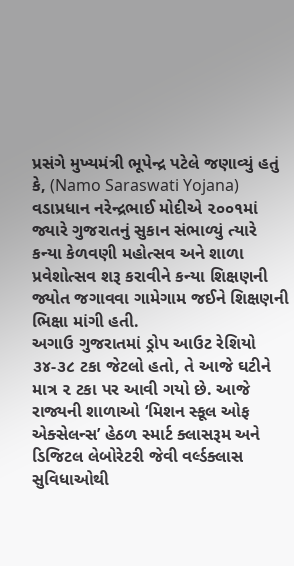પ્રસંગે મુખ્યમંત્રી ભૂપેન્દ્ર પટેલે જણાવ્યું હતું કે, (Namo Saraswati Yojana) વડાપ્રધાન નરેન્દ્રભાઈ મોદીએ ૨૦૦૧માં જ્યારે ગુજરાતનું સુકાન સંભાળ્યું ત્યારે કન્યા કેળવણી મહોત્સવ અને શાળા પ્રવેશોત્સવ શરૂ કરાવીને કન્યા શિક્ષણની જ્યોત જગાવવા ગામેગામ જઈને શિક્ષણની ભિક્ષા માંગી હતી.
અગાઉ ગુજરાતમાં ડ્રોપ આઉટ રેશિયો ૩૪-૩૮ ટકા જેટલો હતો, તે આજે ઘટીને માત્ર ૨ ટકા પર આવી ગયો છે. આજે રાજ્યની શાળાઓ ‘મિશન સ્કૂલ ઓફ એક્સેલન્સ’ હેઠળ સ્માર્ટ ક્લાસરૂમ અને ડિજિટલ લેબોરેટરી જેવી વર્લ્ડક્લાસ સુવિધાઓથી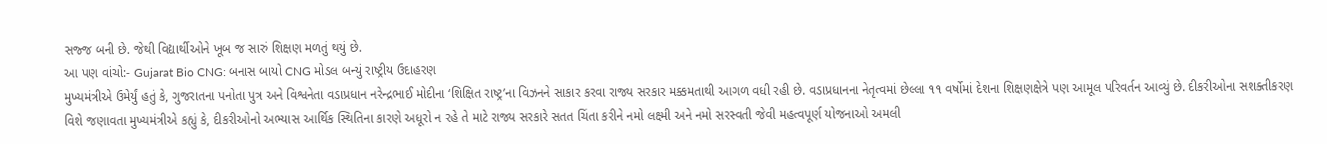સજ્જ બની છે. જેથી વિદ્યાર્થીઓને ખૂબ જ સારું શિક્ષણ મળતું થયું છે.
આ પણ વાંચો:- Gujarat Bio CNG: બનાસ બાયો CNG મોડલ બન્યું રાષ્ટ્રીય ઉદાહરણ
મુખ્યમંત્રીએ ઉમેર્યું હતું કે, ગુજરાતના પનોતા પુત્ર અને વિશ્વનેતા વડાપ્રધાન નરેન્દ્રભાઈ મોદીના ‘શિક્ષિત રાષ્ટ્ર’ના વિઝનને સાકાર કરવા રાજ્ય સરકાર મક્કમતાથી આગળ વધી રહી છે. વડાપ્રધાનના નેતૃત્વમાં છેલ્લા ૧૧ વર્ષોમાં દેશના શિક્ષણક્ષેત્રે પણ આમૂલ પરિવર્તન આવ્યું છે. દીકરીઓના સશક્તીકરણ વિશે જણાવતા મુખ્યમંત્રીએ કહ્યું કે, દીકરીઓનો અભ્યાસ આર્થિક સ્થિતિના કારણે અધૂરો ન રહે તે માટે રાજ્ય સરકારે સતત ચિંતા કરીને નમો લક્ષ્મી અને નમો સરસ્વતી જેવી મહત્વપૂર્ણ યોજનાઓ અમલી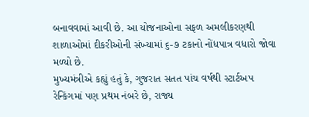બનાવવામાં આવી છે. આ યોજનાઓના સફળ અમલીકરણથી શાળાઓમાં દીકરીઓની સંખ્યામાં ૬-૭ ટકાનો નોંધપાત્ર વધારો જોવા મળ્યો છે.
મુખ્યમંત્રીએ કહ્યું હતું કે, ગુજરાત સતત પાંચ વર્ષથી સ્ટાર્ટઅપ રેન્કિંગમાં પણ પ્રથમ નંબરે છે, રાજ્ય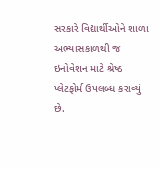સરકારે વિદ્યાર્થીઓને શાળા અભ્યાસકાળથી જ ઇનોવેશન માટે શ્રેષ્ઠ પ્લેટફોર્મ ઉપલબ્ધ કરાવ્યું છે.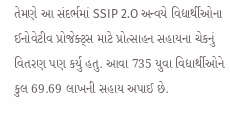તેમણે આ સંદર્ભમાં SSIP 2.O અન્વયે વિદ્યાર્થીઓના ઈનોવેટીવ પ્રોજેક્ટ્સ માટે પ્રોત્સાહન સહાયના ચેકનું વિતરણ પણ કર્યુ હતુ. આવા 735 યુવા વિદ્યાર્થીઓને કુલ 69.69 લાખની સહાય અપાઈ છે.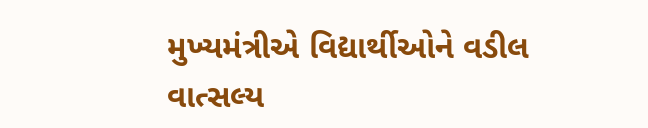મુખ્યમંત્રીએ વિદ્યાર્થીઓને વડીલ વાત્સલ્ય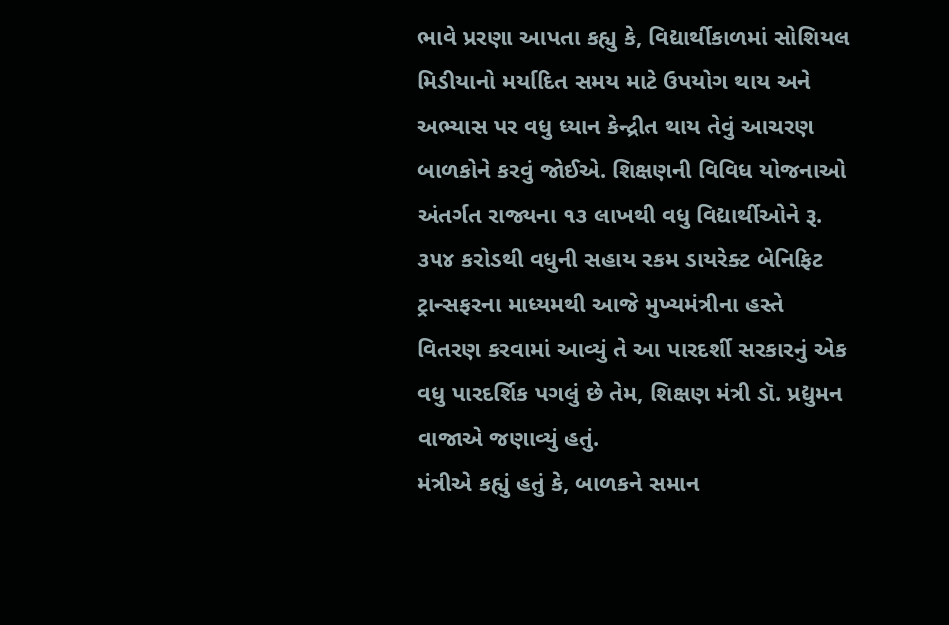ભાવે પ્રરણા આપતા કહ્યુ કે, વિદ્યાર્થીકાળમાં સોશિયલ મિડીયાનો મર્યાદિત સમય માટે ઉપયોગ થાય અને અભ્યાસ પર વધુ ધ્યાન કેન્દ્રીત થાય તેવું આચરણ બાળકોને કરવું જોઈએ. શિક્ષણની વિવિધ યોજનાઓ અંતર્ગત રાજ્યના ૧૩ લાખથી વધુ વિદ્યાર્થીઓને રૂ. ૩૫૪ કરોડથી વધુની સહાય રકમ ડાયરેક્ટ બેનિફિટ ટ્રાન્સફરના માધ્યમથી આજે મુખ્યમંત્રીના હસ્તે વિતરણ કરવામાં આવ્યું તે આ પારદર્શી સરકારનું એક વધુ પારદર્શિક પગલું છે તેમ, શિક્ષણ મંત્રી ડૉ. પ્રદ્યુમન વાજાએ જણાવ્યું હતું.
મંત્રીએ કહ્યું હતું કે, બાળકને સમાન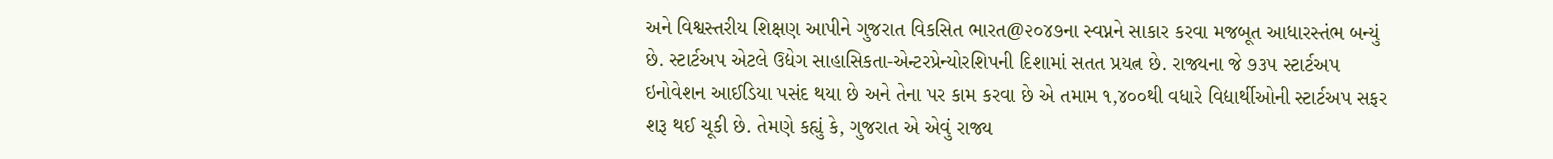અને વિશ્વસ્તરીય શિક્ષણ આપીને ગુજરાત વિકસિત ભારત@૨૦૪૭ના સ્વપ્નને સાકાર કરવા મજબૂત આધારસ્તંભ બન્યું છે. સ્ટાર્ટઅપ એટલે ઉદ્યેગ સાહાસિકતા-એન્ટરપ્રેન્યોરશિપની દિશામાં સતત પ્રયત્ન છે. રાજ્યના જે ૭૩૫ સ્ટાર્ટઅપ ઇનોવેશન આઈડિયા પસંદ થયા છે અને તેના પર કામ કરવા છે એ તમામ ૧,૪૦૦થી વધારે વિદ્યાર્થીઓની સ્ટાર્ટઅપ સફર શરૂ થઈ ચૂકી છે. તેમણે કહ્યું કે, ગુજરાત એ એવું રાજ્ય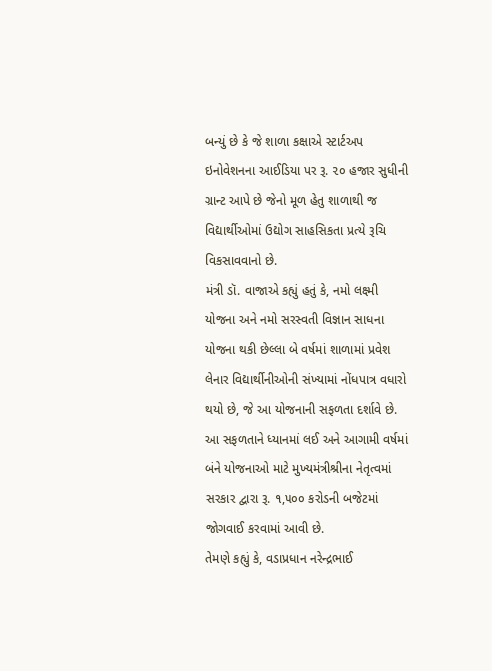બન્યું છે કે જે શાળા કક્ષાએ સ્ટાર્ટઅપ ઇનોવેશનના આઈડિયા પર રૂ. ૨૦ હજાર સુધીની ગ્રાન્ટ આપે છે જેનો મૂળ હેતુ શાળાથી જ વિદ્યાર્થીઓમાં ઉદ્યોગ સાહસિકતા પ્રત્યે રૂચિ વિકસાવવાનો છે.
મંત્રી ડૉ. વાજાએ કહ્યું હતું કે, નમો લક્ષ્મી યોજના અને નમો સરસ્વતી વિજ્ઞાન સાધના યોજના થકી છેલ્લા બે વર્ષમાં શાળામાં પ્રવેશ લેનાર વિદ્યાર્થીનીઓની સંખ્યામાં નોંધપાત્ર વધારો થયો છે, જે આ યોજનાની સફળતા દર્શાવે છે. આ સફળતાને ધ્યાનમાં લઈ અને આગામી વર્ષમાં બંને યોજનાઓ માટે મુખ્યમંત્રીશ્રીના નેતૃત્વમાં સરકાર દ્વારા રૂ. ૧,૫૦૦ કરોડની બજેટમાં જોગવાઈ કરવામાં આવી છે.
તેમણે કહ્યું કે, વડાપ્રધાન નરેન્દ્રભાઈ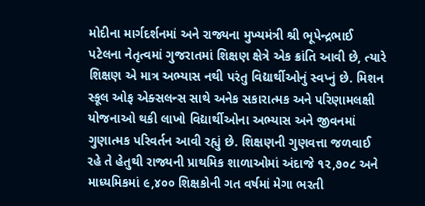મોદીના માર્ગદર્શનમાં અને રાજ્યના મુખ્યમંત્રી શ્રી ભૂપેન્દ્રભાઈ પટેલના નેતૃત્વમાં ગુજરાતમાં શિક્ષણ ક્ષેત્રે એક ક્રાંતિ આવી છે, ત્યારે શિક્ષણ એ માત્ર અભ્યાસ નથી પરંતુ વિદ્યાર્થીઓનું સ્વપ્નું છે. મિશન સ્કૂલ ઓફ એક્સલન્સ સાથે અનેક સકારાત્મક અને પરિણામલક્ષી યોજનાઓ થકી લાખો વિદ્યાર્થીઓના અભ્યાસ અને જીવનમાં ગુણાત્મક પરિવર્તન આવી રહ્યું છે. શિક્ષણની ગુણવત્તા જળવાઈ રહે તે હેતુથી રાજ્યની પ્રાથમિક શાળાઓમાં અંદાજે ૧૨,૭૦૮ અને માધ્યમિકમાં ૯,૪૦૦ શિક્ષકોની ગત વર્ષમાં મેગા ભરતી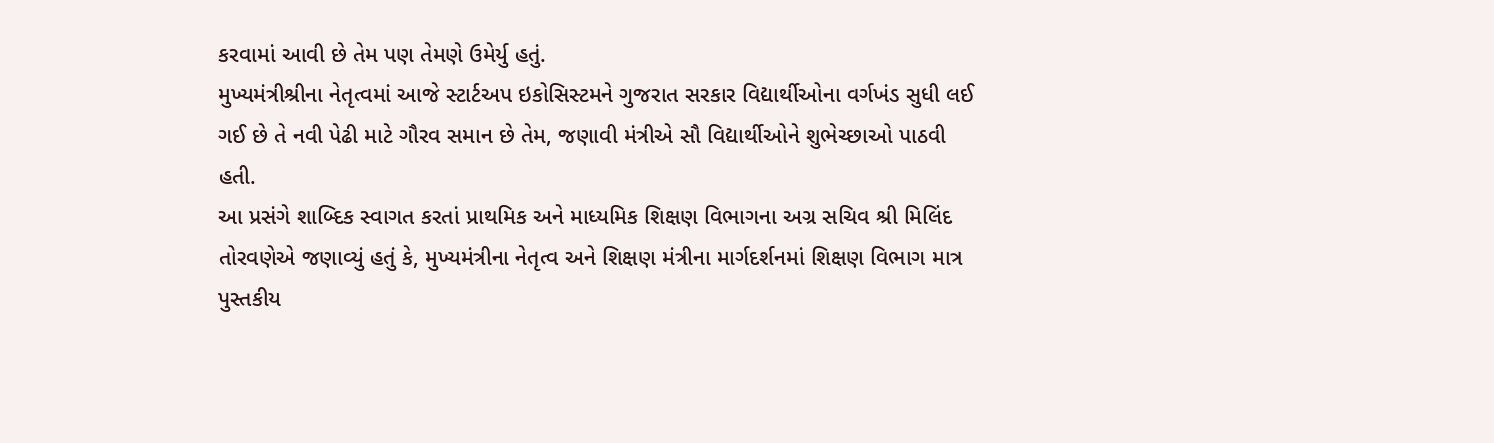કરવામાં આવી છે તેમ પણ તેમણે ઉમેર્યુ હતું.
મુખ્યમંત્રીશ્રીના નેતૃત્વમાં આજે સ્ટાર્ટઅપ ઇકોસિસ્ટમને ગુજરાત સરકાર વિદ્યાર્થીઓના વર્ગખંડ સુધી લઈ ગઈ છે તે નવી પેઢી માટે ગૌરવ સમાન છે તેમ, જણાવી મંત્રીએ સૌ વિદ્યાર્થીઓને શુભેચ્છાઓ પાઠવી હતી.
આ પ્રસંગે શાબ્દિક સ્વાગત કરતાં પ્રાથમિક અને માધ્યમિક શિક્ષણ વિભાગના અગ્ર સચિવ શ્રી મિલિંદ તોરવણેએ જણાવ્યું હતું કે, મુખ્યમંત્રીના નેતૃત્વ અને શિક્ષણ મંત્રીના માર્ગદર્શનમાં શિક્ષણ વિભાગ માત્ર પુસ્તકીય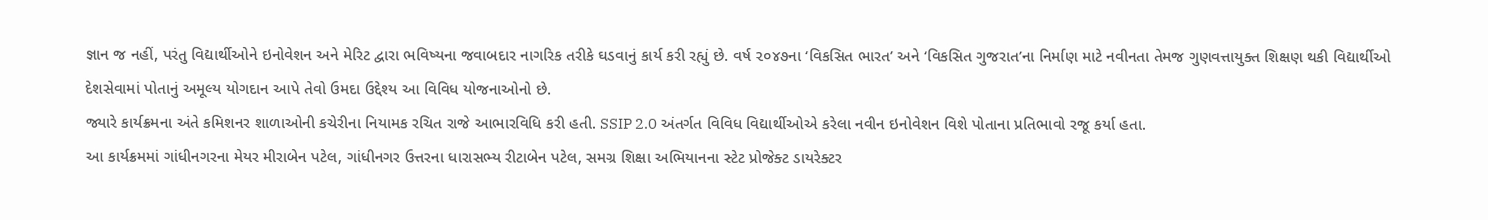જ્ઞાન જ નહીં, પરંતુ વિદ્યાર્થીઓને ઇનોવેશન અને મેરિટ દ્વારા ભવિષ્યના જવાબદાર નાગરિક તરીકે ઘડવાનું કાર્ય કરી રહ્યું છે. વર્ષ ૨૦૪૭ના ‘વિકસિત ભારત’ અને ‘વિકસિત ગુજરાત’ના નિર્માણ માટે નવીનતા તેમજ ગુણવત્તાયુક્ત શિક્ષણ થકી વિદ્યાર્થીઓ દેશસેવામાં પોતાનું અમૂલ્ય યોગદાન આપે તેવો ઉમદા ઉદ્દેશ્ય આ વિવિધ યોજનાઓનો છે.
જ્યારે કાર્યક્રમના અંતે કમિશનર શાળાઓની કચેરીના નિયામક રચિત રાજે આભારવિધિ કરી હતી. SSIP 2.0 અંતર્ગત વિવિધ વિદ્યાર્થીઓએ કરેલા નવીન ઇનોવેશન વિશે પોતાના પ્રતિભાવો રજૂ કર્યા હતા.
આ કાર્યક્રમમાં ગાંધીનગરના મેયર મીરાબેન પટેલ, ગાંધીનગર ઉત્તરના ધારાસભ્ય રીટાબેન પટેલ, સમગ્ર શિક્ષા અભિયાનના સ્ટેટ પ્રોજેક્ટ ડાયરેક્ટર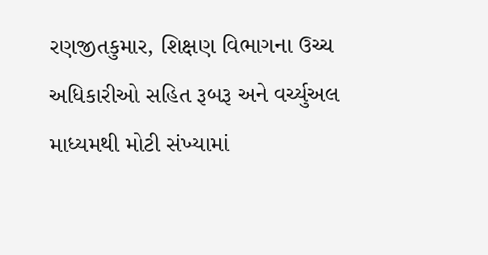રણજીતકુમાર, શિક્ષણ વિભાગના ઉચ્ચ અધિકારીઓ સહિત રૂબરૂ અને વર્ચ્યુઅલ માધ્યમથી મોટી સંખ્યામાં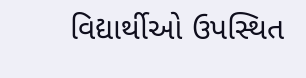વિદ્યાર્થીઓ ઉપસ્થિત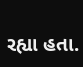રહ્યા હતા.